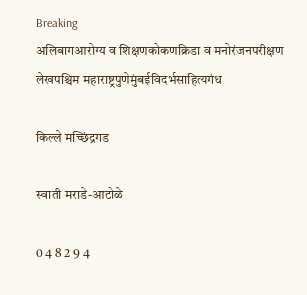Breaking
अलिबागआरोग्य व शिक्षणकोकणक्रिडा व मनोरंजनपरीक्षण लेखपश्चिम महाराष्ट्रपुणेमुंबईविदर्भसाहित्यगंध

किल्ले मच्छिंद्रगड

स्वाती मराडे-आटोळे

0 4 8 2 9 4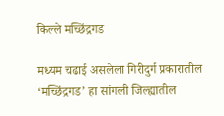किल्ले मच्छिंद्रगड

मध्यम चढाई असलेला गिरीदुर्ग प्रकारातील ‘मच्छिंद्रगड’ हा सांगली जिल्ह्यातील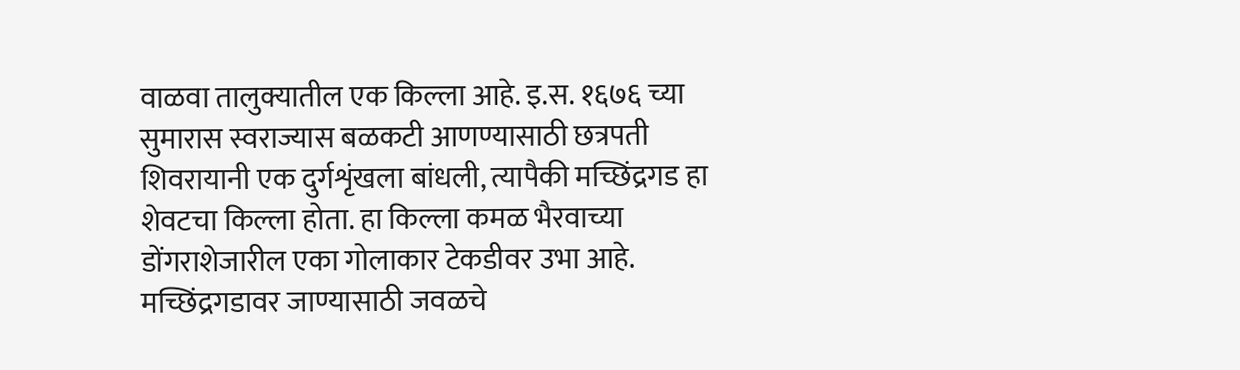वाळवा तालुक्यातील एक किल्ला आहे. इ.स. १६७६ च्या सुमारास स्वराज्यास बळकटी आणण्यासाठी छत्रपती शिवरायानी एक दुर्गशृंखला बांधली, त्यापैकी मच्छिंद्रगड हा शेवटचा किल्ला होता. हा किल्ला कमळ भैरवाच्या डोंगराशेजारील एका गोलाकार टेकडीवर उभा आहे. मच्छिंद्रगडावर जाण्यासाठी जवळचे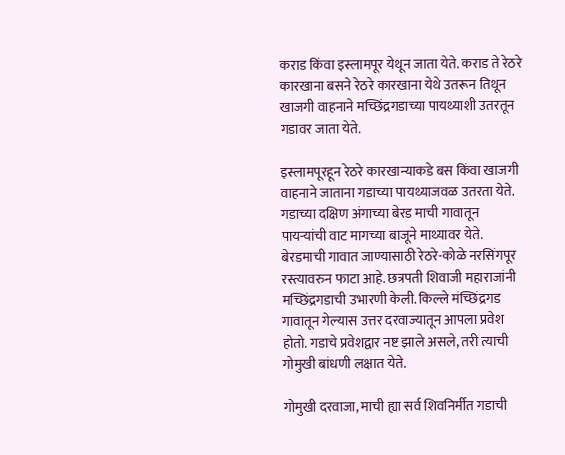कराड किंवा इस्लामपूर येथून जाता येते. कराड ते रेठरे कारखाना बसने रेठरे कारखाना येथे उतरून तिथून खाजगी वाहनाने मच्छिंद्रगडाच्या पायथ्याशी उतरतून गडावर जाता येते.

इस्लामपूरहून रेठरे कारखान्याकडे बस किंवा खाजगी वाहनाने जाताना गडाच्या पायथ्याजवळ उतरता येते. गडाच्या दक्षिण अंगाच्या बेरड माची गावातून पायर्‍यांची वाट मागच्या बाजूने माथ्यावर येते. बेरडमाची गावात जाण्यासाठी रेठरे-कोळे नरसिंगपूर रस्त्यावरुन फाटा आहे. छत्रपती शिवाजी महाराजांनी मच्छिंद्रगडाची उभारणी केली. किल्ले मंच्छिंद्रगड गावातून गेल्यास उत्तर दरवाज्यातून आपला प्रवेश होतो. गडाचे प्रवेशद्वार नष्ट झाले असले, तरी त्याची गोमुखी बांधणी लक्षात येते.

गोमुखी दरवाजा, माची ह्या सर्व शिवनिर्मीत गडाची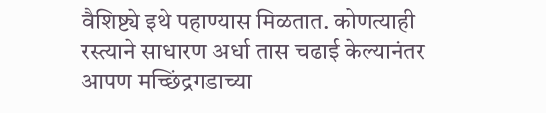वैशिष्ट्ये इथे पहाण्यास मिळतात. कोणत्याही रस्त्याने साधारण अर्धा तास चढाई केल्यानंतर आपण मच्छिंद्रगडाच्या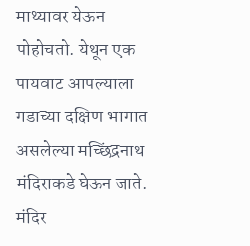माथ्यावर येऊन पोहोचतो. येथून एक पायवाट आपल्याला गडाच्या दक्षिण भागात असलेल्या मच्छिंद्रनाथ मंदिराकडे घेऊन जाते. मंदिर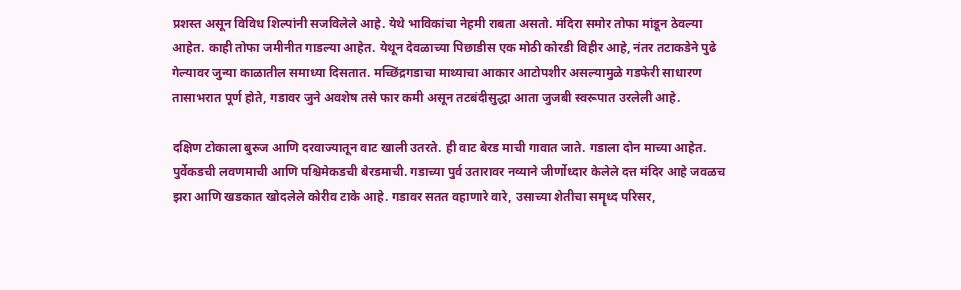प्रशस्त असून विविध शिल्पांनी सजविलेले आहे. येथे भाविकांचा नेहमी राबता असतो. मंदिरा समोर तोफा मांडून ठेवल्या आहेत. काही तोफा जमीनीत गाडल्या आहेत. येथून देवळाच्या पिछाडीस एक मोठी कोरडी विहीर आहे, नंतर तटाकडेने पुढे गेल्यावर जुन्या काळातील समाध्या दिसतात. मच्छिंद्रगडाचा माथ्याचा आकार आटोपशीर असल्यामुळे गडफेरी साधारण तासाभरात पूर्ण होते, गडावर जुने अवशेष तसे फार कमी असून तटबंदीसुद्धा आता जुजबी स्वरूपात उरलेली आहे.

दक्षिण टोकाला बुरुज आणि दरवाज्यातून वाट खाली उतरते. ही वाट बेरड माची गावात जाते. गडाला दोन माच्या आहेत. पुर्वेकडची लवणमाची आणि पश्चिमेकडची बेरडमाची. गडाच्या पुर्व उतारावर नव्याने जीर्णोध्दार केलेले दत्त मंदिर आहे जवळच झरा आणि खडकात खोदलेले कोरीव टाके आहे. गडावर सतत वहाणारे वारे, उसाच्या शेतीचा समॄध्द परिसर,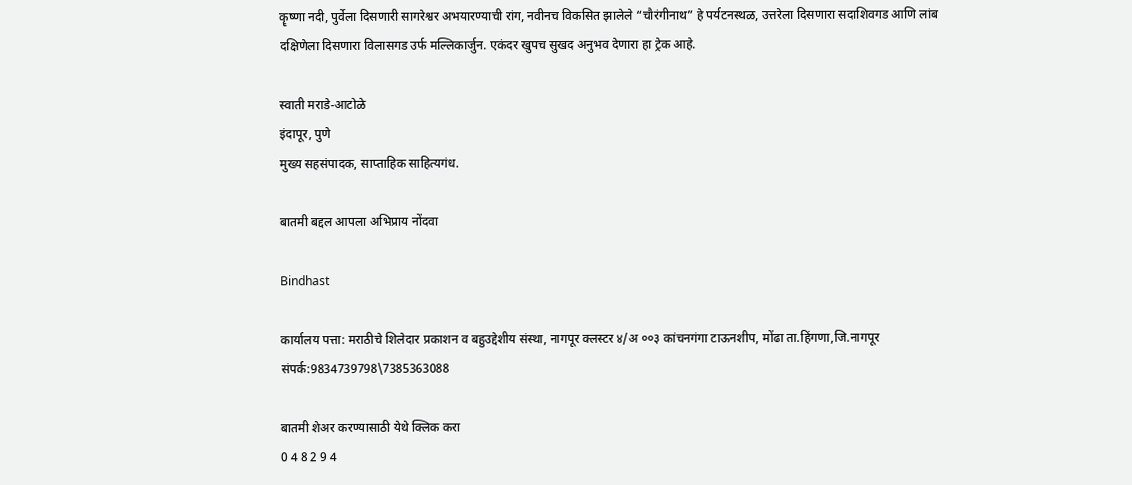कॄष्णा नदी, पुर्वेला दिसणारी सागरेश्वर अभयारण्याची रांग, नवीनच विकसित झालेले “चौरंगीनाथ” हे पर्यटनस्थळ, उत्तरेला दिसणारा सदाशिवगड आणि लांब दक्षिणेला दिसणारा विलासगड उर्फ मल्लिकार्जुन. एकंदर खुपच सुखद अनुभव देणारा हा ट्रेक आहे.

स्वाती मराडे-आटोळे
इंदापूर, पुणे
मुख्य सहसंपादक, साप्ताहिक साहित्यगंध.

बातमी बद्दल आपला अभिप्राय नोंदवा

Bindhast

कार्यालय पत्ता: मराठीचे शिलेदार प्रकाशन व बहुउद्देशीय संस्था, नागपूर क्लस्टर ४/अ ००३ कांचनगंगा टाऊनशीप, मोंढा ता.हिंगणा,जि.नागपूर संपर्क:9834739798\7385363088

बातमी शेअर करण्यासाठी येथे क्लिक करा
0 4 8 2 9 4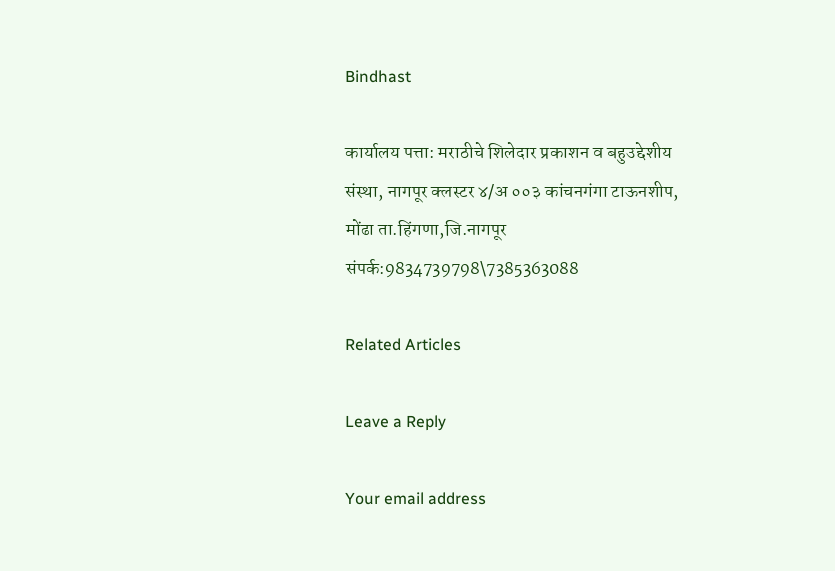Bindhast

कार्यालय पत्ता: मराठीचे शिलेदार प्रकाशन व बहुउद्देशीय संस्था, नागपूर क्लस्टर ४/अ ००३ कांचनगंगा टाऊनशीप, मोंढा ता.हिंगणा,जि.नागपूर संपर्क:9834739798\7385363088

Related Articles

Leave a Reply

Your email address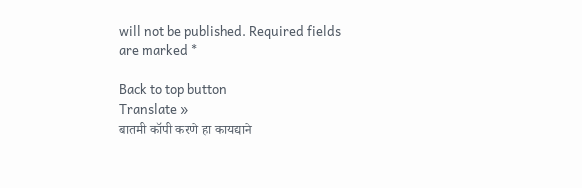will not be published. Required fields are marked *

Back to top button
Translate »
बातमी कॉपी करणे हा कायद्याने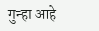गुन्हा आहे